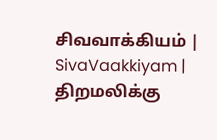சிவவாக்கியம் | SivaVaakkiyam |
திறமலிக்கு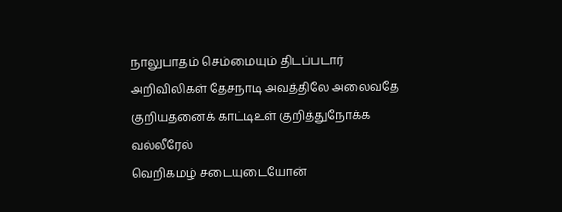நாலுபாதம் செம்மையும் திடப்படார்
அறிவிலிகள் தேசநாடி அவத்திலே அலைவதே
குறியதனைக் காட்டிஉள் குறித்துநோக்க வல்லீரேல்
வெறிகமழ் சடையுடையோன்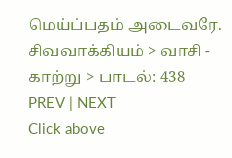மெய்ப்பதம் அடைவரே.
சிவவாக்கியம் > வாசி - காற்று > பாடல்: 438
PREV | NEXT
Click above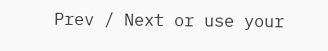Prev / Next or use your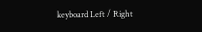keyboard Left / Right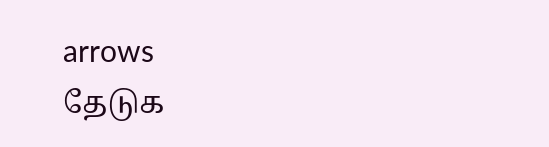arrows
தேடுக